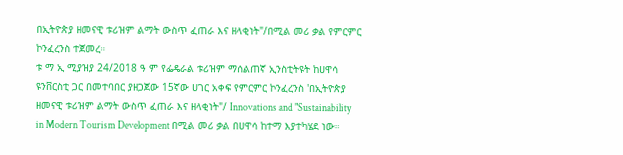በኢትዮጵያ ዘመናዊ ቱሪዝም ልማት ውስጥ ፈጠራ እና ዘላቂነት"/በሚል መሪ ቃል የምርምር ኮንፈረንስ ተጀመረ።
ቱ ማ ኢ ሚያዝያ 24/2018 ዓ ም የፌዴራል ቱሪዝም ማሰልጠኛ ኢንስቲትዩት ከሀዋሳ ዩንቨርስቲ ጋር በመተባበር ያዘጋጀው 15ኛው ሀገር አቀፍ የምርምር ኮንፈረንስ 'በኢትዮጵያ ዘመናዊ ቱሪዝም ልማት ውስጥ ፈጠራ እና ዘላቂነት"/ Innovations and "Sustainability in Modern Tourism Development በሚል መሪ ቃል በሀዋሳ ከተማ እያተካሄደ ነው።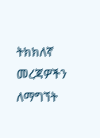ትክክለኛ መረጃዎችን ለማግኘት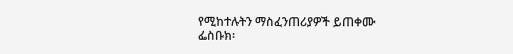የሚከተሉትን ማስፈንጠሪያዎች ይጠቀሙ
ፌስቡክ፡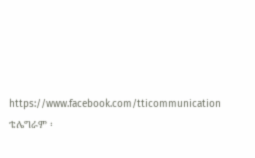https://www.facebook.com/tticommunication
ቴሌግራም ፡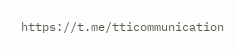https://t.me/tticommunication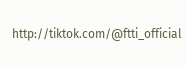http://tiktok.com/@ftti_official